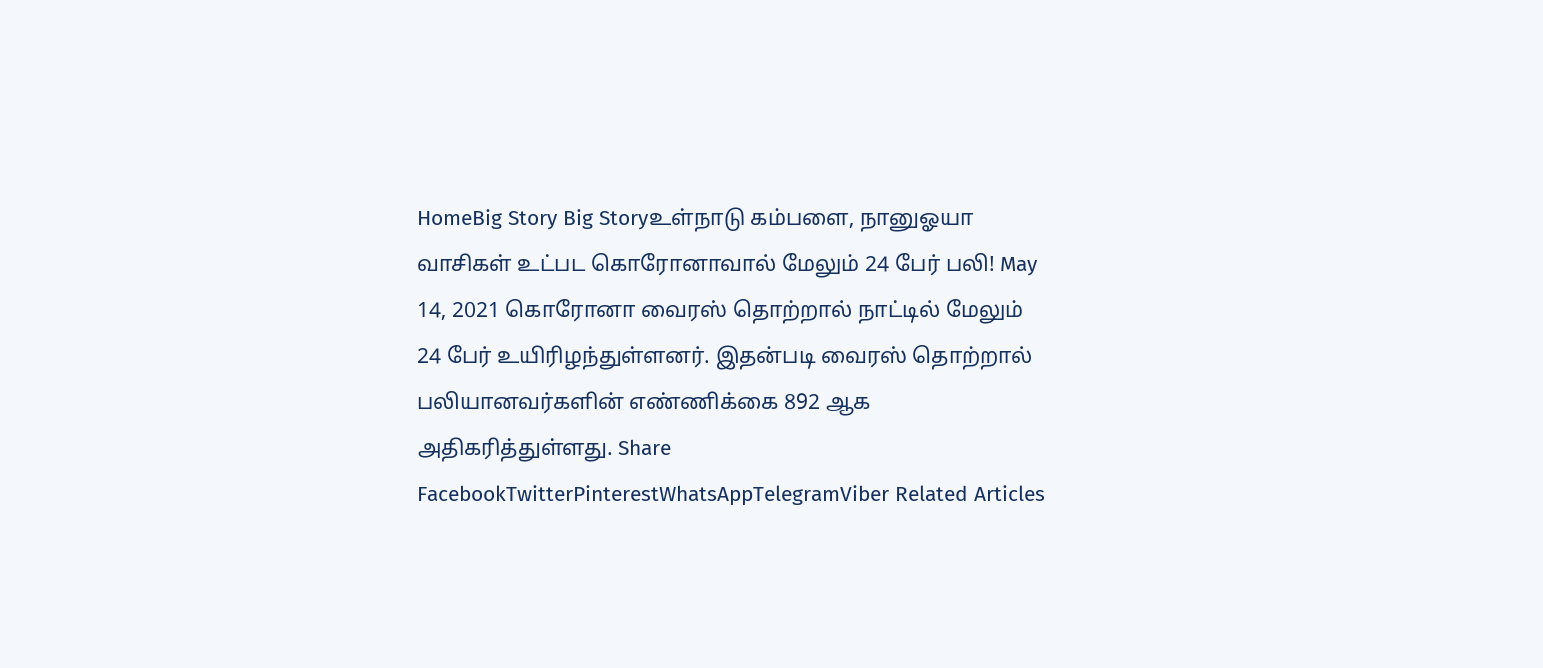HomeBig Story Big Storyஉள்நாடு கம்பளை, நானுஓயா வாசிகள் உட்பட கொரோனாவால் மேலும் 24 பேர் பலி! May 14, 2021 கொரோனா வைரஸ் தொற்றால் நாட்டில் மேலும் 24 பேர் உயிரிழந்துள்ளனர். இதன்படி வைரஸ் தொற்றால் பலியானவர்களின் எண்ணிக்கை 892 ஆக அதிகரித்துள்ளது. Share FacebookTwitterPinterestWhatsAppTelegramViber Related Articles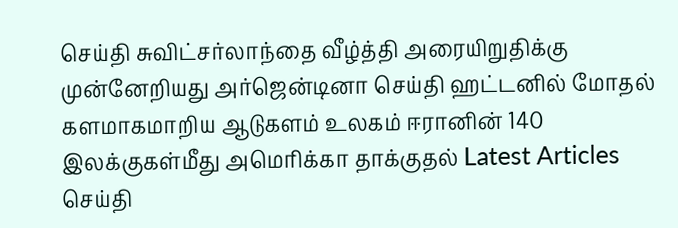செய்தி சுவிட்சர்லாந்தை வீழ்த்தி அரையிறுதிக்கு முன்னேறியது அர்ஜென்டினா செய்தி ஹட்டனில் மோதல் களமாகமாறிய ஆடுகளம் உலகம் ஈரானின் 140 இலக்குகள்மீது அமெரிக்கா தாக்குதல் Latest Articles செய்தி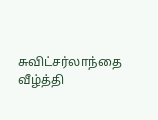சுவிட்சர்லாந்தை வீழ்த்தி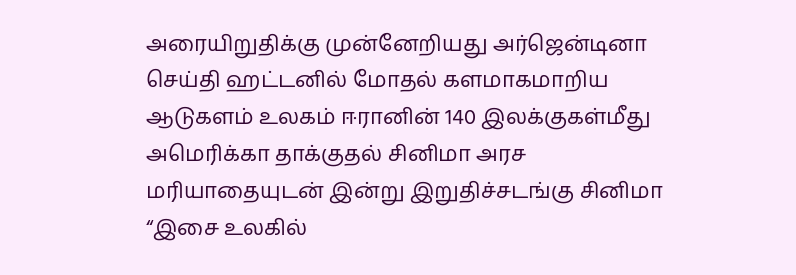அரையிறுதிக்கு முன்னேறியது அர்ஜென்டினா செய்தி ஹட்டனில் மோதல் களமாகமாறிய ஆடுகளம் உலகம் ஈரானின் 140 இலக்குகள்மீது அமெரிக்கா தாக்குதல் சினிமா அரச மரியாதையுடன் இன்று இறுதிச்சடங்கு சினிமா “இசை உலகில்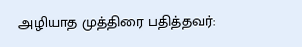அழியாத முத்திரை பதித்தவர்: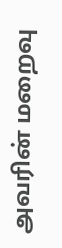அவரின் மறைவு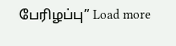பேரிழப்பு” Load more